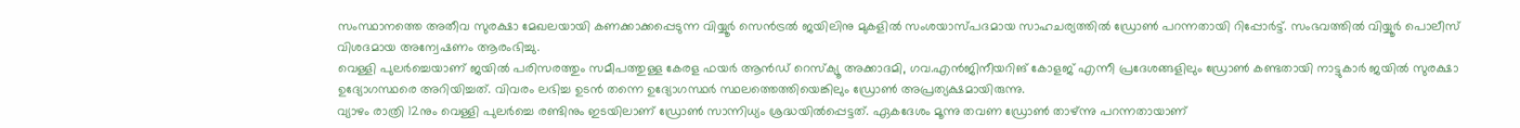സംസ്ഥാനത്തെ അതീവ സുരക്ഷാ മേഖലയായി കണക്കാക്കപ്പെടുന്ന വിയ്യൂർ സെൻട്രൽ ജയിലിനു മുകളിൽ സംശയാസ്പദമായ സാഹചര്യത്തിൽ ഡ്രോൺ പറന്നതായി റിപ്പോർട്ട്. സംഭവത്തിൽ വിയ്യൂർ പൊലീസ് വിശദമായ അന്വേഷണം ആരംഭിച്ചു.
വെള്ളി പുലർച്ചെയാണ് ജയിൽ പരിസരത്തും സമീപത്തുള്ള കേരള ഫയർ ആൻഡ് റെസ്ക്യൂ അക്കാദമി, ഗവ.എൻജിനീയറിങ് കോളജ് എന്നീ പ്രദേശങ്ങളിലും ഡ്രോൺ കണ്ടതായി നാട്ടുകാർ ജയിൽ സുരക്ഷാ ഉദ്യോഗസ്ഥരെ അറിയിച്ചത്. വിവരം ലഭിച്ച ഉടൻ തന്നെ ഉദ്യോഗസ്ഥർ സ്ഥലത്തെത്തിയെങ്കിലും ഡ്രോൺ അപ്രത്യക്ഷമായിരുന്നു.
വ്യാഴം രാത്രി 12നും വെള്ളി പുലർച്ചെ രണ്ടിനും ഇടയിലാണ് ഡ്രോൺ സാന്നിധ്യം ശ്രദ്ധയിൽപ്പെട്ടത്. ഏകദേശം മൂന്നു തവണ ഡ്രോൺ താഴ്ന്നു പറന്നതായാണ്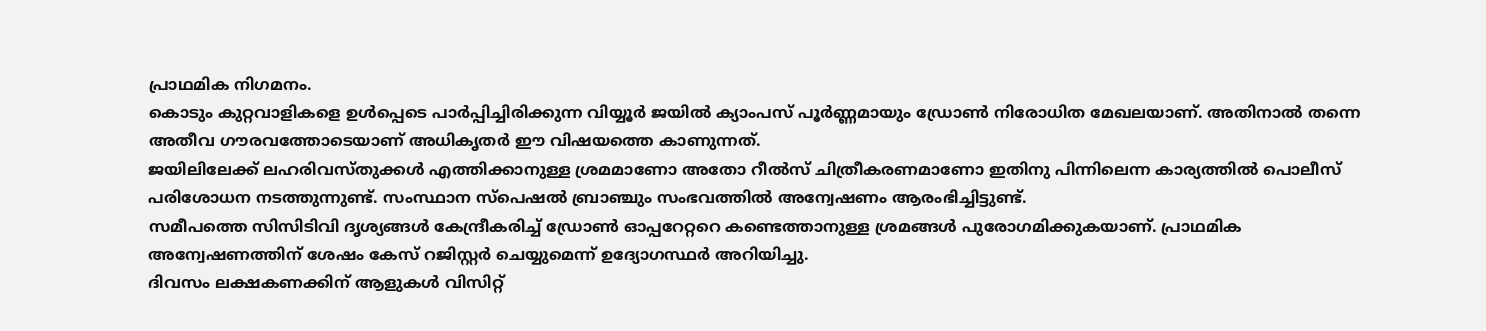പ്രാഥമിക നിഗമനം.
കൊടും കുറ്റവാളികളെ ഉൾപ്പെടെ പാർപ്പിച്ചിരിക്കുന്ന വിയ്യൂർ ജയിൽ ക്യാംപസ് പൂർണ്ണമായും ഡ്രോൺ നിരോധിത മേഖലയാണ്. അതിനാൽ തന്നെ അതീവ ഗൗരവത്തോടെയാണ് അധികൃതർ ഈ വിഷയത്തെ കാണുന്നത്.
ജയിലിലേക്ക് ലഹരിവസ്തുക്കൾ എത്തിക്കാനുള്ള ശ്രമമാണോ അതോ റീൽസ് ചിത്രീകരണമാണോ ഇതിനു പിന്നിലെന്ന കാര്യത്തിൽ പൊലീസ് പരിശോധന നടത്തുന്നുണ്ട്. സംസ്ഥാന സ്പെഷൽ ബ്രാഞ്ചും സംഭവത്തിൽ അന്വേഷണം ആരംഭിച്ചിട്ടുണ്ട്.
സമീപത്തെ സിസിടിവി ദൃശ്യങ്ങൾ കേന്ദ്രീകരിച്ച് ഡ്രോൺ ഓപ്പറേറ്ററെ കണ്ടെത്താനുള്ള ശ്രമങ്ങൾ പുരോഗമിക്കുകയാണ്. പ്രാഥമിക അന്വേഷണത്തിന് ശേഷം കേസ് റജിസ്റ്റർ ചെയ്യുമെന്ന് ഉദ്യോഗസ്ഥർ അറിയിച്ചു.
ദിവസം ലക്ഷകണക്കിന് ആളുകൾ വിസിറ്റ്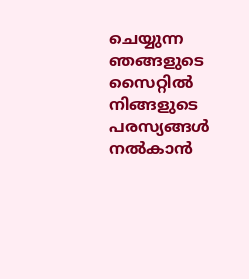ചെയ്യുന്ന ഞങ്ങളുടെ സൈറ്റിൽ നിങ്ങളുടെ പരസ്യങ്ങൾ നൽകാൻ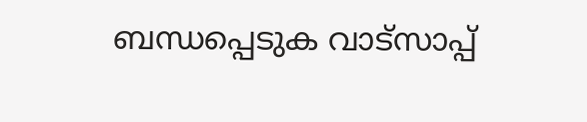ബന്ധപ്പെടുക വാട്സാപ്പ്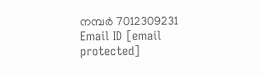നമ്പർ 7012309231 Email ID [email protected]